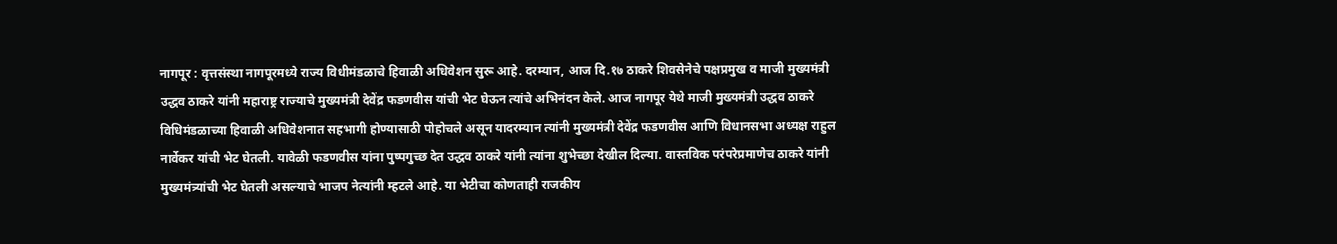नागपूर : वृत्तसंस्था नागपूरमध्ये राज्य विधीमंडळाचे हिवाळी अधिवेशन सुरू आहे. दरम्यान, आज दि.१७ ठाकरे शिवसेनेचे पक्षप्रमुख व माजी मुख्यमंत्री उद्धव ठाकरे यांनी महाराष्ट्र राज्याचे मुख्यमंत्री देवेंद्र फडणवीस यांची भेट घेऊन त्यांचे अभिनंदन केले. आज नागपूर येथे माजी मुख्यमंत्री उद्धव ठाकरे विधिमंडळाच्या हिवाळी अधिवेशनात सहभागी होण्यासाठी पोहोचले असून यादरम्यान त्यांनी मुख्यमंत्री देवेंद्र फडणवीस आणि विधानसभा अध्यक्ष राहुल नार्वेकर यांची भेट घेतली. यावेळी फडणवीस यांना पुष्पगुच्छ देत उद्धव ठाकरे यांनी त्यांना शुभेच्छा देखील दिल्या. वास्तविक परंपरेप्रमाणेच ठाकरे यांनी मुख्यमंत्र्यांची भेट घेतली असल्याचे भाजप नेत्यांनी म्हटले आहे. या भेटीचा कोणताही राजकीय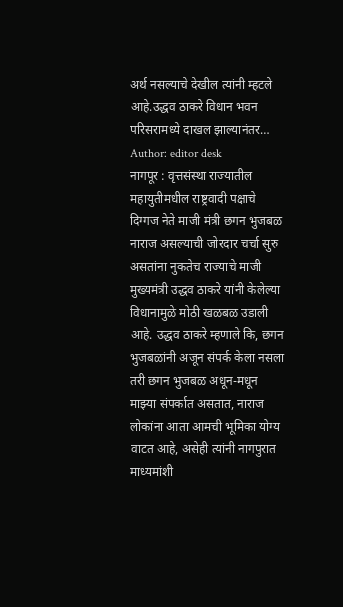अर्थ नसल्याचे देखील त्यांनी म्हटले आहे.उद्धव ठाकरे विधान भवन परिसरामध्ये दाखल झाल्यानंतर…
Author: editor desk
नागपूर : वृत्तसंस्था राज्यातील महायुतीमधील राष्ट्रवादी पक्षाचे दिग्गज नेते माजी मंत्री छगन भुजबळ नाराज असल्याची जोरदार चर्चा सुरु असतांना नुकतेच राज्याचे माजी मुख्यमंत्री उद्धव ठाकरे यांनी केलेल्या विधानामुळे मोठी खळबळ उडाली आहे. उद्धव ठाकरे म्हणाले कि, छगन भुजबळांनी अजून संपर्क केला नसला तरी छगन भुजबळ अधून-मधून माझ्या संपर्कात असतात, नाराज लोकांना आता आमची भूमिका योग्य वाटत आहे, असेही त्यांनी नागपुरात माध्यमांशी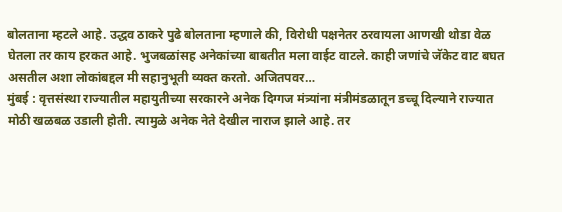बोलताना म्हटले आहे. उद्धव ठाकरे पुढे बोलताना म्हणाले की, विरोधी पक्षनेतर ठरवायला आणखी थोडा वेळ घेतला तर काय हरकत आहे. भुजबळांसह अनेकांच्या बाबतीत मला वाईट वाटले. काही जणांचे जॅकेट वाट बघत असतील अशा लोकांबद्दल मी सहानुभूती व्यक्त करतो. अजितपवर…
मुंबई : वृत्तसंस्था राज्यातील महायुतीच्या सरकारने अनेक दिग्गज मंत्र्यांना मंत्रीमंडळातून डच्चू दिल्याने राज्यात मोठी खळबळ उडाली होती. त्यामुळे अनेक नेते देखील नाराज झाले आहे. तर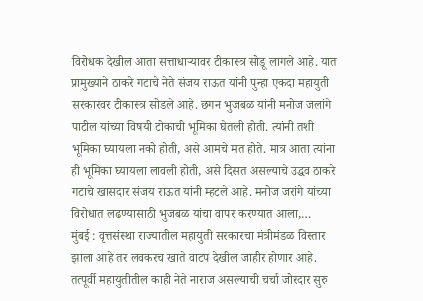विरोधक देखील आता सत्ताधाऱ्यावर टीकास्त्र सोडू लागले आहे. यात प्रामुख्याने ठाकरे गटाचे नेते संजय राऊत यांनी पुन्हा एकदा महायुती सरकारवर टीकास्त्र सोडले आहे. छगन भुजबळ यांनी मनोज जलांगे पाटील यांच्या विषयी टोकाची भूमिका घेतली होती. त्यांनी तशी भूमिका घ्यायला नको होती, असे आमचे मत होते. मात्र आता त्यांना ही भूमिका घ्यायला लावली होती, असे दिसत असल्याचे उद्धव ठाकरे गटाचे खासदार संजय राऊत यांनी म्हटले आहे. मनोज जरांगे यांच्या विरोधात लढण्यासाठी भुजबळ यांचा वापर करण्यात आला,…
मुंबई : वृत्तसंस्था राज्यातील महायुती सरकारचा मंत्रीमंडळ विस्तार झाला आहे तर लवकरच खाते वाटप देखील जाहीर होणार आहे. तत्पूर्वी महायुतीतील काही नेते नाराज असल्याची चर्चा जोरदार सुरु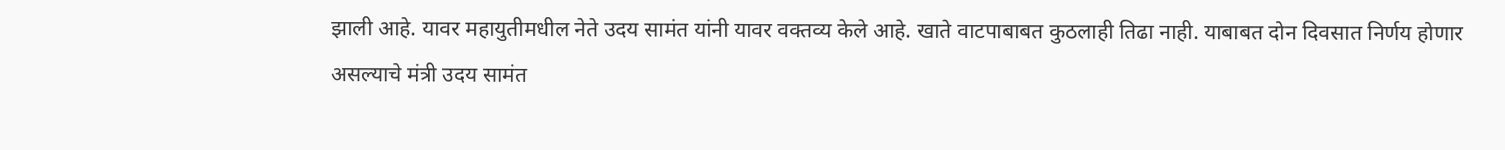झाली आहे. यावर महायुतीमधील नेते उदय सामंत यांनी यावर वक्तव्य केले आहे. खाते वाटपाबाबत कुठलाही तिढा नाही. याबाबत दोन दिवसात निर्णय होणार असल्याचे मंत्री उदय सामंत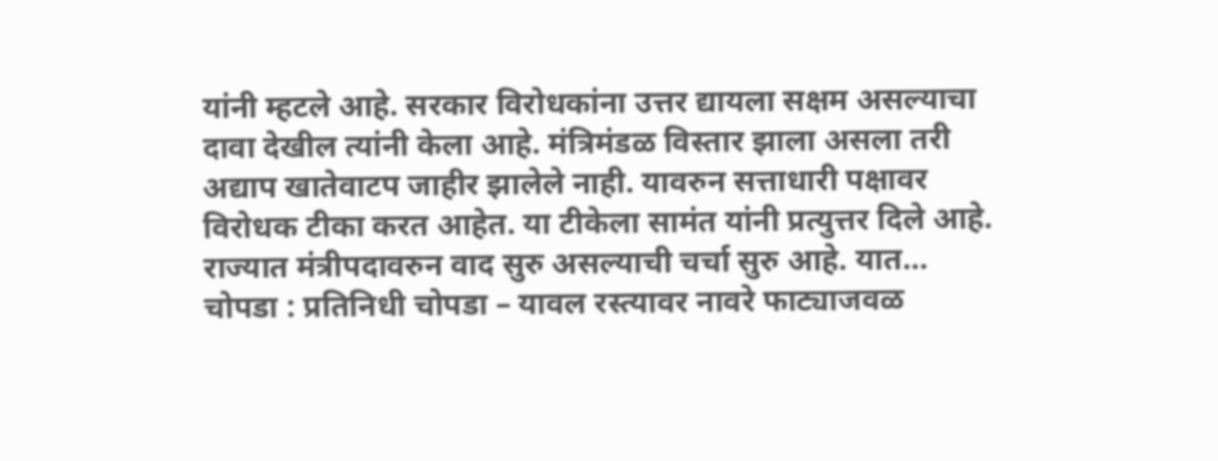यांनी म्हटले आहे. सरकार विरोधकांना उत्तर द्यायला सक्षम असल्याचा दावा देखील त्यांनी केला आहे. मंत्रिमंडळ विस्तार झाला असला तरी अद्याप खातेवाटप जाहीर झालेले नाही. यावरुन सत्ताधारी पक्षावर विरोधक टीका करत आहेत. या टीकेला सामंत यांनी प्रत्युत्तर दिले आहे. राज्यात मंत्रीपदावरुन वाद सुरु असल्याची चर्चा सुरु आहे. यात…
चोपडा : प्रतिनिधी चोपडा – यावल रस्त्यावर नावरे फाट्याजवळ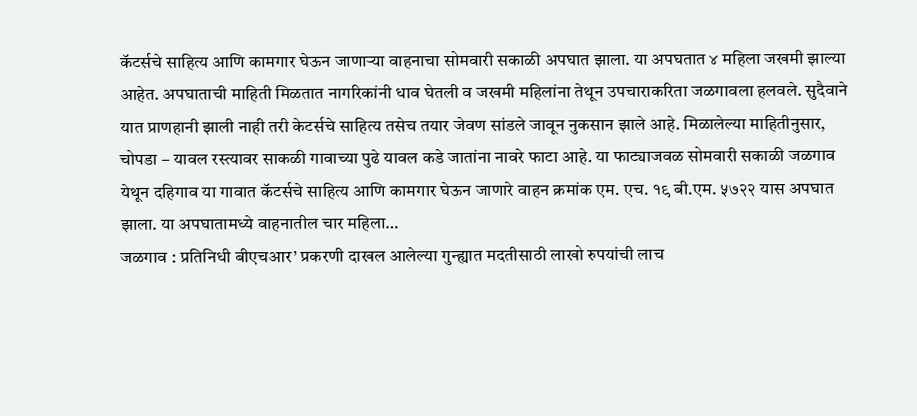कॅटर्सचे साहित्य आणि कामगार घेऊन जाणाऱ्या वाहनाचा सोमवारी सकाळी अपघात झाला. या अपघतात ४ महिला जखमी झाल्या आहेत. अपघाताची माहिती मिळतात नागरिकांनी धाव घेतली व जखमी महिलांना तेथून उपचाराकरिता जळगावला हलवले. सुदैवाने यात प्राणहानी झाली नाही तरी केटर्सचे साहित्य तसेच तयार जेवण सांडले जावून नुकसान झाले आहे. मिळालेल्या माहितीनुसार, चोपडा – यावल रस्त्यावर साकळी गावाच्या पुढे यावल कडे जातांना नावरे फाटा आहे. या फाट्याजवळ सोमवारी सकाळी जळगाव येथून दहिगाव या गावात कॅटर्सचे साहित्य आणि कामगार घेऊन जाणारे वाहन क्रमांक एम. एच. १९ बी.एम. ५७२२ यास अपघात झाला. या अपघातामध्ये वाहनातील चार महिला…
जळगाव : प्रतिनिधी बीएचआर’ प्रकरणी दाखल आलेल्या गुन्ह्यात मदतीसाठी लाखो रुपयांची लाच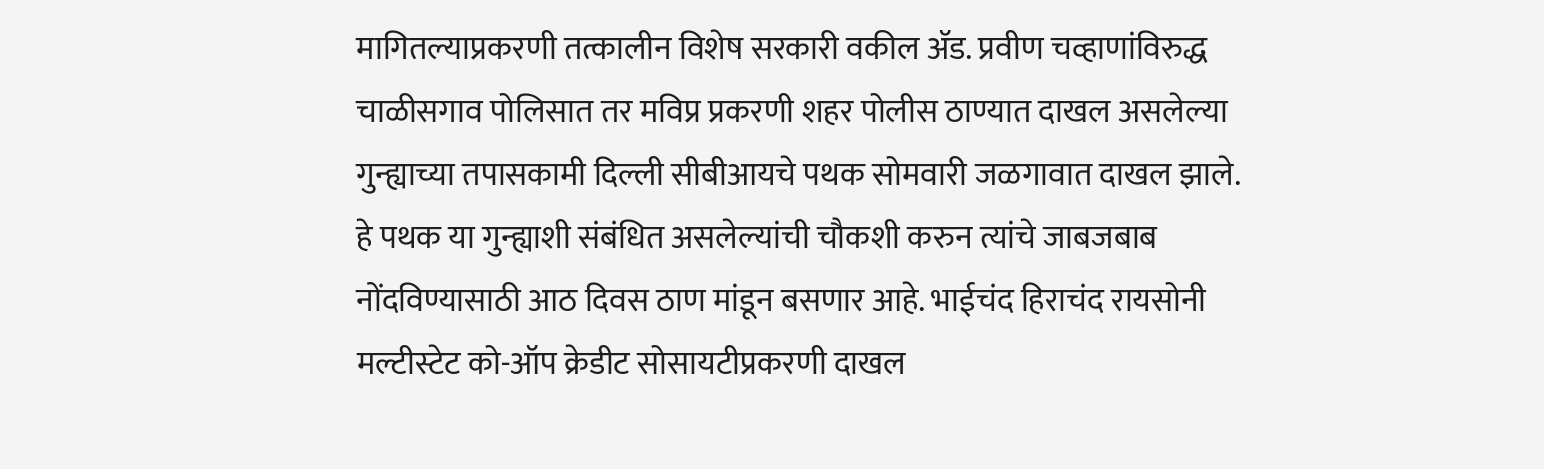मागितल्याप्रकरणी तत्कालीन विशेष सरकारी वकील ॲड. प्रवीण चव्हाणांविरुद्ध चाळीसगाव पोलिसात तर मविप्र प्रकरणी शहर पोलीस ठाण्यात दाखल असलेल्या गुन्ह्याच्या तपासकामी दिल्ली सीबीआयचे पथक सोमवारी जळगावात दाखल झाले. हे पथक या गुन्ह्याशी संबंधित असलेल्यांची चौकशी करुन त्यांचे जाबजबाब नोंदविण्यासाठी आठ दिवस ठाण मांडून बसणार आहे. भाईचंद हिराचंद रायसोनी मल्टीस्टेट को-ऑप क्रेडीट सोसायटीप्रकरणी दाखल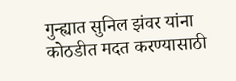गुन्ह्यात सुनिल झंवर यांना कोठडीत मदत करण्यासाठी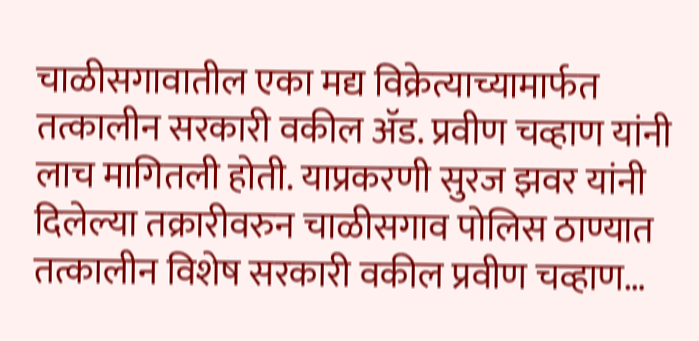चाळीसगावातील एका मद्य विक्रेत्याच्यामार्फत तत्कालीन सरकारी वकील ॲड. प्रवीण चव्हाण यांनी लाच मागितली होती. याप्रकरणी सुरज झवर यांनी दिलेल्या तक्रारीवरुन चाळीसगाव पोलिस ठाण्यात तत्कालीन विशेष सरकारी वकील प्रवीण चव्हाण…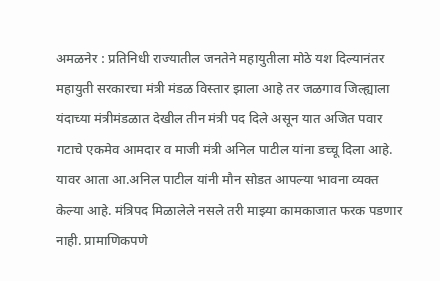अमळनेर : प्रतिनिधी राज्यातील जनतेने महायुतीला मोठे यश दिल्यानंतर महायुती सरकारचा मंत्री मंडळ विस्तार झाला आहे तर जळगाव जिल्ह्याला यंदाच्या मंत्रीमंडळात देखील तीन मंत्री पद दिले असून यात अजित पवार गटाचे एकमेव आमदार व माजी मंत्री अनिल पाटील यांना डच्चू दिला आहे. यावर आता आ.अनिल पाटील यांनी मौन सोडत आपल्या भावना व्यक्त केल्या आहे. मंत्रिपद मिळालेले नसले तरी माझ्या कामकाजात फरक पडणार नाही. प्रामाणिकपणे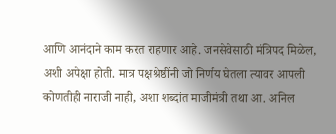आणि आनंदाने काम करत राहणार आहे. जनसेवेसाठी मंत्रिपद मिळेल, अशी अपेक्षा होती. मात्र पक्षश्रेष्ठींनी जो निर्णय घेतला त्यावर आपली कोणतीही नाराजी नाही, अशा शब्दांत माजीमंत्री तथा आ. अनिल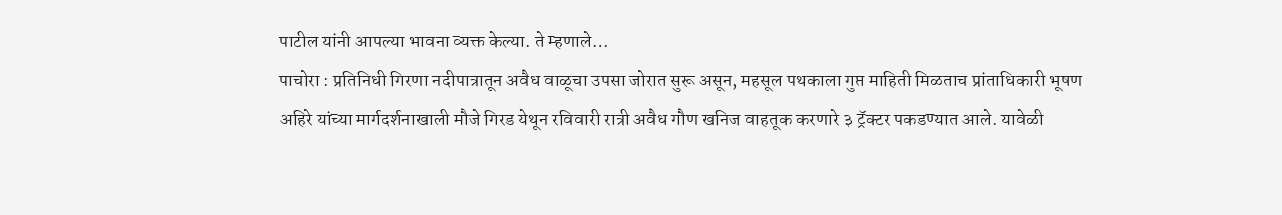पाटील यांनी आपल्या भावना व्यक्त केल्या. ते म्हणाले…
पाचोरा : प्रतिनिधी गिरणा नदीपात्रातून अवैध वाळूचा उपसा जोरात सुरू असून, महसूल पथकाला गुप्त माहिती मिळताच प्रांताधिकारी भूषण अहिरे यांच्या मार्गदर्शनाखाली मौजे गिरड येथून रविवारी रात्री अवैध गौण खनिज वाहतूक करणारे ३ ट्रॅक्टर पकडण्यात आले. यावेळी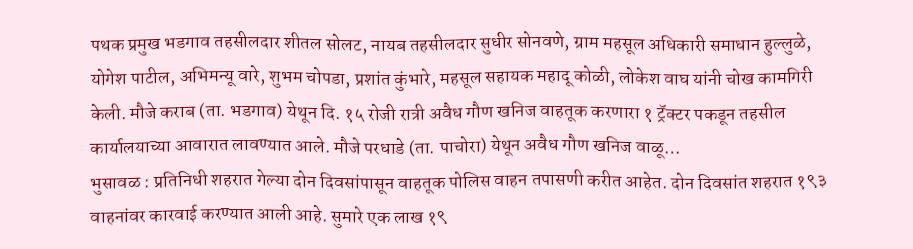पथक प्रमुख भडगाव तहसीलदार शीतल सोलट, नायब तहसीलदार सुधीर सोनवणे, ग्राम महसूल अधिकारी समाधान हुल्लुळे, योगेश पाटील, अभिमन्यू वारे, शुभम चोपडा, प्रशांत कुंभारे, महसूल सहायक महादू कोळी, लोकेश वाघ यांनी चोख कामगिरी केली. मौजे कराब (ता. भडगाव) येथून दि. १५ रोजी रात्री अवैध गौण खनिज वाहतूक करणारा १ ट्रॅक्टर पकडून तहसील कार्यालयाच्या आवारात लावण्यात आले. मौजे परधाडे (ता. पाचोरा) येथून अवैध गौण खनिज वाळू…
भुसावळ : प्रतिनिधी शहरात गेल्या दोन दिवसांपासून वाहतूक पोलिस वाहन तपासणी करीत आहेत. दोन दिवसांत शहरात १९३ वाहनांवर कारवाई करण्यात आली आहे. सुमारे एक लाख १९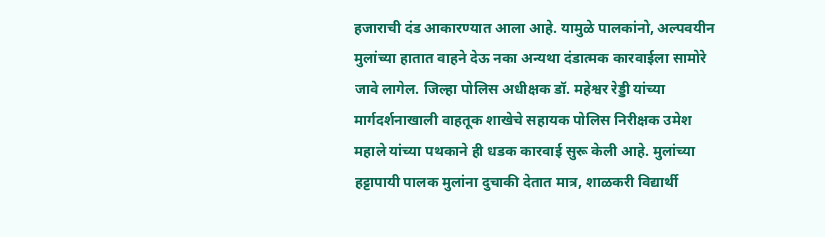हजाराची दंड आकारण्यात आला आहे. यामुळे पालकांनो, अल्पवयीन मुलांच्या हातात वाहने देऊ नका अन्यथा दंडात्मक कारवाईला सामोरे जावे लागेल. जिल्हा पोलिस अधीक्षक डॉ. महेश्वर रेड्डी यांच्या मार्गदर्शनाखाली वाहतूक शाखेचे सहायक पोलिस निरीक्षक उमेश महाले यांच्या पथकाने ही धडक कारवाई सुरू केली आहे. मुलांच्या हट्टापायी पालक मुलांना दुचाकी देतात मात्र, शाळकरी विद्यार्थी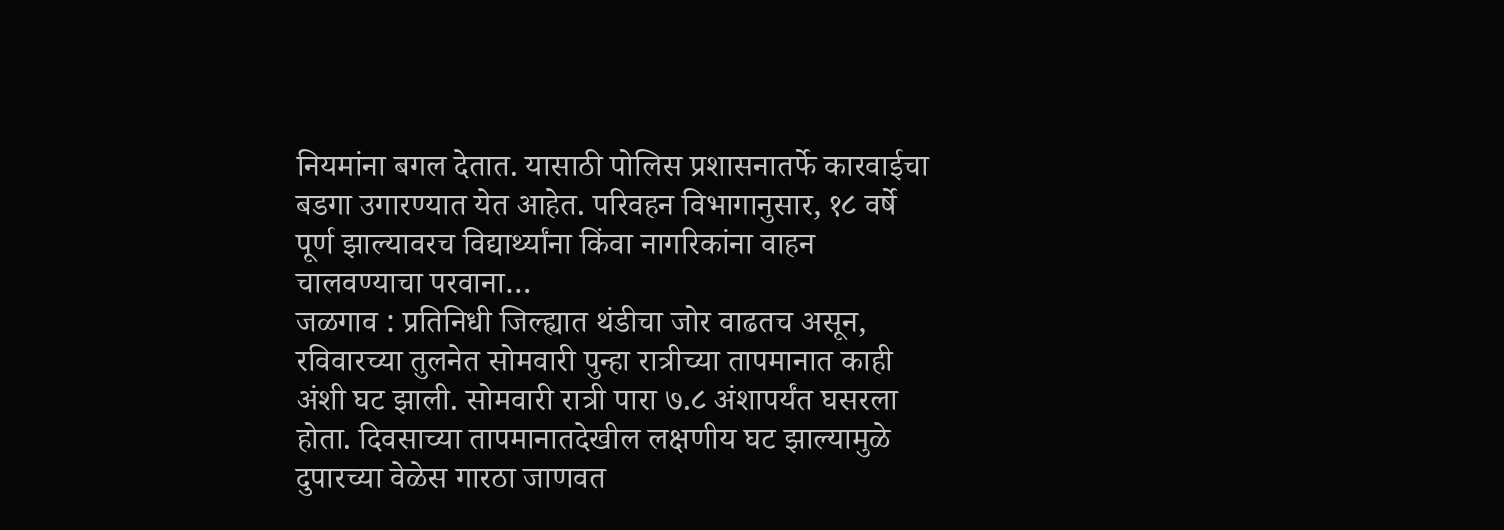नियमांना बगल देतात. यासाठी पोलिस प्रशासनातर्फे कारवाईचा बडगा उगारण्यात येत आहेत. परिवहन विभागानुसार, १८ वर्षे पूर्ण झाल्यावरच विद्यार्थ्यांना किंवा नागरिकांना वाहन चालवण्याचा परवाना…
जळगाव : प्रतिनिधी जिल्ह्यात थंडीचा जोर वाढतच असून, रविवारच्या तुलनेत सोमवारी पुन्हा रात्रीच्या तापमानात काही अंशी घट झाली. सोमवारी रात्री पारा ७.८ अंशापर्यंत घसरला होता. दिवसाच्या तापमानातदेखील लक्षणीय घट झाल्यामुळे दुपारच्या वेळेस गारठा जाणवत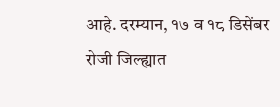आहे. दरम्यान, १७ व १८ डिसेंबर रोजी जिल्ह्यात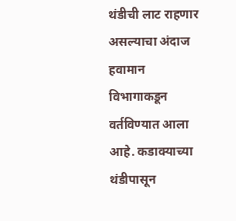थंडीची लाट राहणार असल्याचा अंदाज हवामान विभागाकडून वर्तविण्यात आला आहे. कडाक्याच्या थंडीपासून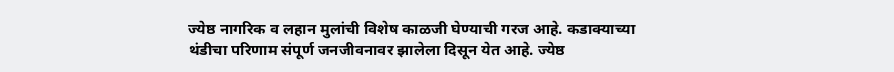ज्येष्ठ नागरिक व लहान मुलांची विशेष काळजी घेण्याची गरज आहे. कडाक्याच्या थंडीचा परिणाम संपूर्ण जनजीवनावर झालेला दिसून येत आहे. ज्येष्ठ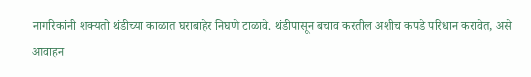नागरिकांनी शक्यतो थंडीच्या काळात घराबाहेर निघणे टाळावे. थंडीपासून बचाव करतील अशीच कपडे परिधान करावेत, असे आवाहन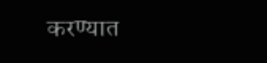करण्यात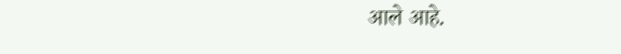आले आहे.